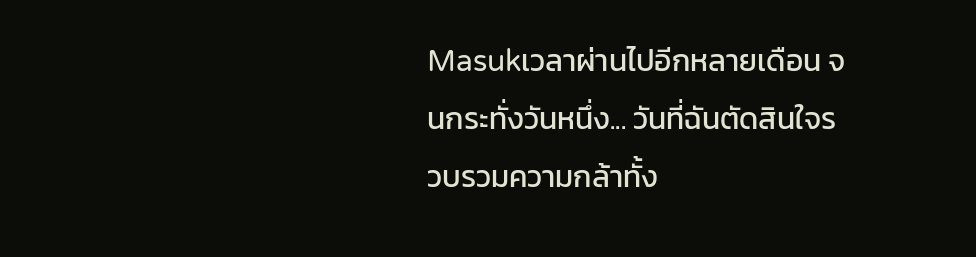Masukเวลาผ่านไปอีกหลายเดือน จนกระทั่งวันหนึ่ง... วันที่ฉันตัดสินใจรวบรวมความกล้าทั้ง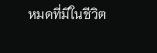หมดที่มีในชีวิต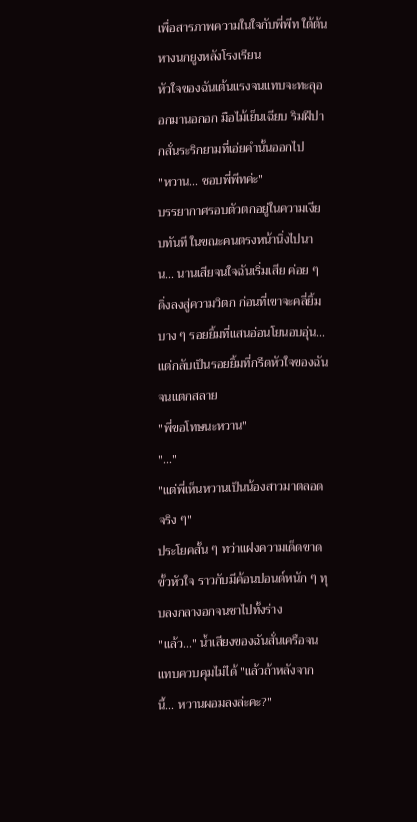เพื่อสารภาพความในใจกับพี่พีท ใต้ต้นหางนกยูงหลังโรงเรียน
หัวใจของฉันเต้นแรงจนแทบจะทะลุออกมานอกอก มือไม้เย็นเฉียบ ริมฝีปากสั่นระริกยามที่เอ่ยคำนั้นออกไป
"หวาน... ชอบพี่พีทค่ะ"
บรรยากาศรอบตัวตกอยู่ในความเงียบทันที ในขณะคนตรงหน้านิ่งไปนาน... นานเสียจนใจฉันเริ่มเสีย ค่อย ๆ ดิ่งลงสู่ความวิตก ก่อนที่เขาจะคลี่ยิ้มบาง ๆ รอยยิ้มที่แสนอ่อนโยนอบอุ่น... แต่กลับเป็นรอยยิ้มที่กรีดหัวใจของฉันจนแตกสลาย
"พี่ขอโทษนะหวาน"
"..."
"แต่พี่เห็นหวานเป็นน้องสาวมาตลอดจริง ๆ"
ประโยคสั้น ๆ ทว่าแฝงความเด็ดขาดขั้วหัวใจ ราวกับมีค้อนปอนด์หนัก ๆ ทุบลงกลางอกจนชาไปทั้งร่าง
"แล้ว..." น้ำเสียงของฉันสั่นเครือจนแทบควบคุมไม่ได้ "แล้วถ้าหลังจากนี้... หวานผอมลงล่ะคะ?"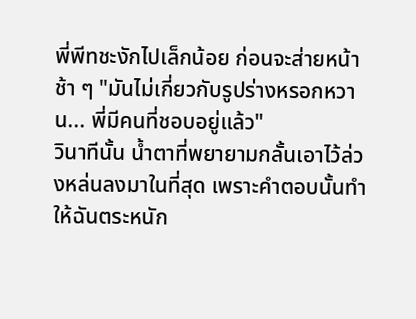พี่พีทชะงักไปเล็กน้อย ก่อนจะส่ายหน้าช้า ๆ "มันไม่เกี่ยวกับรูปร่างหรอกหวาน... พี่มีคนที่ชอบอยู่แล้ว"
วินาทีนั้น น้ำตาที่พยายามกลั้นเอาไว้ล่วงหล่นลงมาในที่สุด เพราะคำตอบนั้นทำให้ฉันตระหนัก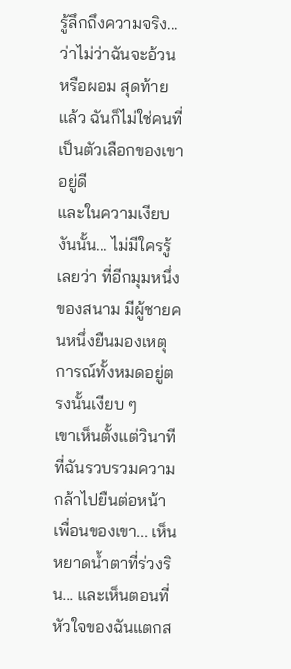รู้ลึกถึงความจริง... ว่าไม่ว่าฉันจะอ้วนหรือผอม สุดท้ายแล้ว ฉันก็ไม่ใช่คนที่เป็นตัวเลือกของเขาอยู่ดี
และในความเงียบงันนั้น... ไม่มีใครรู้เลยว่า ที่อีกมุมหนึ่งของสนาม มีผู้ชายคนหนึ่งยืนมองเหตุการณ์ทั้งหมดอยู่ตรงนั้นเงียบ ๆ
เขาเห็นตั้งแต่วินาทีที่ฉันรวบรวมความกล้าไปยืนต่อหน้าเพื่อนของเขา... เห็นหยาดน้ำตาที่ร่วงริน... และเห็นตอนที่หัวใจของฉันแตกส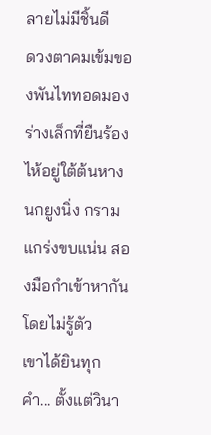ลายไม่มีชิ้นดี
ดวงตาคมเข้มของพันไททอดมองร่างเล็กที่ยืนร้องไห้อยู่ใต้ต้นหางนกยูงนิ่ง กรามแกร่งขบแน่น สองมือกำเข้าหากันโดยไม่รู้ตัว
เขาได้ยินทุกคำ... ตั้งแต่วินา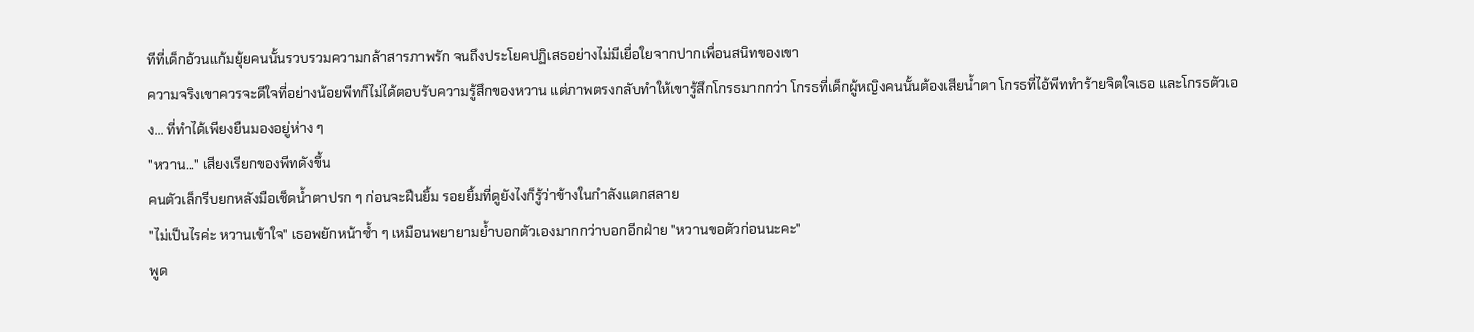ทีที่เด็กอ้วนแก้มยุ้ยคนนั้นรวบรวมความกล้าสารภาพรัก จนถึงประโยคปฏิเสธอย่างไม่มีเยื่อใยจากปากเพื่อนสนิทของเขา
ความจริงเขาควรจะดีใจที่อย่างน้อยพีทก็ไม่ได้ตอบรับความรู้สึกของหวาน แต่ภาพตรงกลับทำให้เขารู้สึกโกรธมากกว่า โกรธที่เด็กผู้หญิงคนนั้นต้องเสียน้ำตา โกรธที่ไอ้พีททำร้ายจิตใจเธอ และโกรธตัวเอง... ที่ทำได้เพียงยืนมองอยู่ห่าง ๆ
"หวาน..." เสียงเรียกของพีทดังขึ้น
คนตัวเล็กรีบยกหลังมือเช็ดน้ำตาปรก ๆ ก่อนจะฝืนยิ้ม รอยยิ้มที่ดูยังไงก็รู้ว่าข้างในกำลังแตกสลาย
"ไม่เป็นไรค่ะ หวานเข้าใจ" เธอพยักหน้าซ้ำ ๆ เหมือนพยายามย้ำบอกตัวเองมากกว่าบอกอีกฝ่าย "หวานขอตัวก่อนนะคะ"
พูด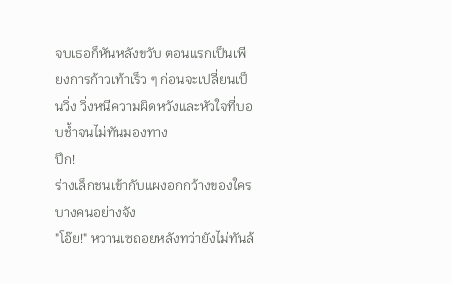จบเธอก็หันหลังขวับ ตอนแรกเป็นเพียงการก้าวเท้าเร็ว ๆ ก่อนจะเปลี่ยนเป็นวิ่ง วิ่งหนีความผิดหวังและหัวใจที่บอบช้ำจนไม่ทันมองทาง
ปึก!
ร่างเล็กชนเข้ากับแผงอกกว้างของใครบางคนอย่างจัง
"โอ๊ย!" หวานเซถอยหลังทว่ายังไม่ทันล้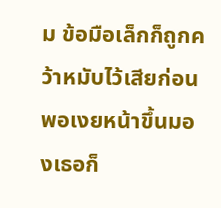ม ข้อมือเล็กก็ถูกคว้าหมับไว้เสียก่อน พอเงยหน้าขึ้นมองเธอก็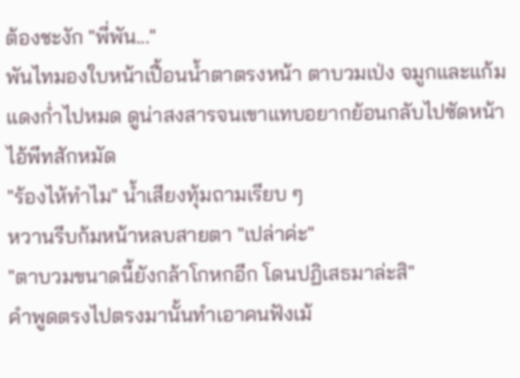ต้องชะงัก "พี่พัน..."
พันไทมองใบหน้าเปื้อนน้ำตาตรงหน้า ตาบวมเป่ง จมูกและแก้มแดงก่ำไปหมด ดูน่าสงสารจนเขาแทบอยากย้อนกลับไปซัดหน้าไอ้พีทสักหมัด
"ร้องไห้ทำไม" น้ำเสียงทุ้มถามเรียบ ๆ
หวานรีบก้มหน้าหลบสายตา "เปล่าค่ะ"
"ตาบวมขนาดนี้ยังกล้าโกหกอีก โดนปฏิเสธมาล่ะสิ"
คำพูดตรงไปตรงมานั้นทำเอาคนฟังเม้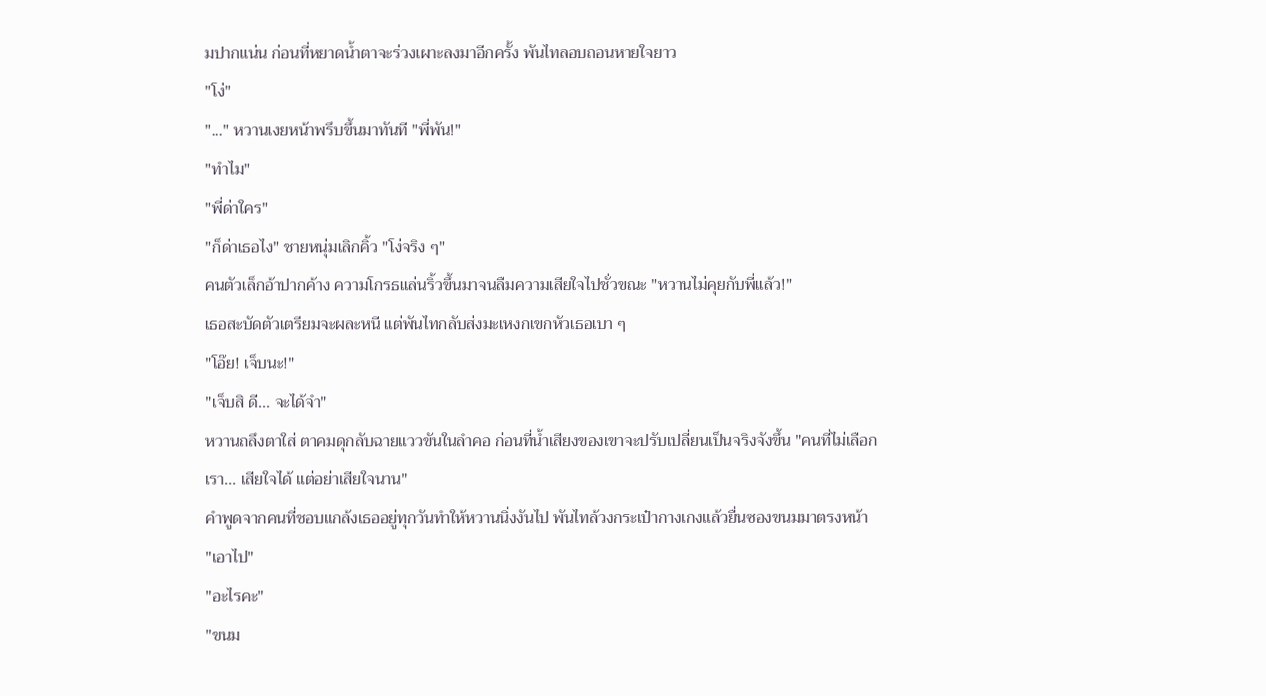มปากแน่น ก่อนที่หยาดน้ำตาจะร่วงเผาะลงมาอีกครั้ง พันไทลอบถอนหายใจยาว
"โง่"
"..." หวานเงยหน้าพรึบขึ้นมาทันที "พี่พัน!"
"ทำไม"
"พี่ด่าใคร"
"ก็ด่าเธอไง" ชายหนุ่มเลิกคิ้ว "โง่จริง ๆ"
คนตัวเล็กอ้าปากค้าง ความโกรธแล่นริ้วขึ้นมาจนลืมความเสียใจไปชั่วขณะ "หวานไม่คุยกับพี่แล้ว!"
เธอสะบัดตัวเตรียมจะผละหนี แต่พันไทกลับส่งมะเหงกเขกหัวเธอเบา ๆ
"โอ๊ย! เจ็บนะ!"
"เจ็บสิ ดี... จะได้จำ"
หวานถลึงตาใส่ ตาคมดุกลับฉายแววขันในลำคอ ก่อนที่น้ำเสียงของเขาจะปรับเปลี่ยนเป็นจริงจังขึ้น "คนที่ไม่เลือกเรา... เสียใจได้ แต่อย่าเสียใจนาน"
คำพูดจากคนที่ชอบแกล้งเธออยู่ทุกวันทำให้หวานนิ่งงันไป พันไทล้วงกระเป๋ากางเกงแล้วยื่นซองขนมมาตรงหน้า
"เอาไป"
"อะไรคะ"
"ขนม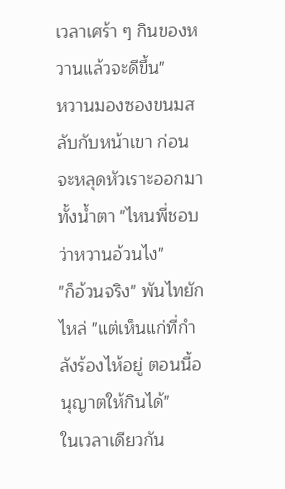เวลาเศร้า ๆ กินของหวานแล้วจะดีขึ้น"
หวานมองซองขนมสลับกับหน้าเขา ก่อนจะหลุดหัวเราะออกมาทั้งน้ำตา "ไหนพี่ชอบว่าหวานอ้วนไง"
"ก็อ้วนจริง" พันไทยักไหล่ "แต่เห็นแก่ที่กำลังร้องไห้อยู่ ตอนนี้อนุญาตให้กินได้"
ในเวลาเดียวกัน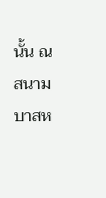นั้น ณ สนามบาสห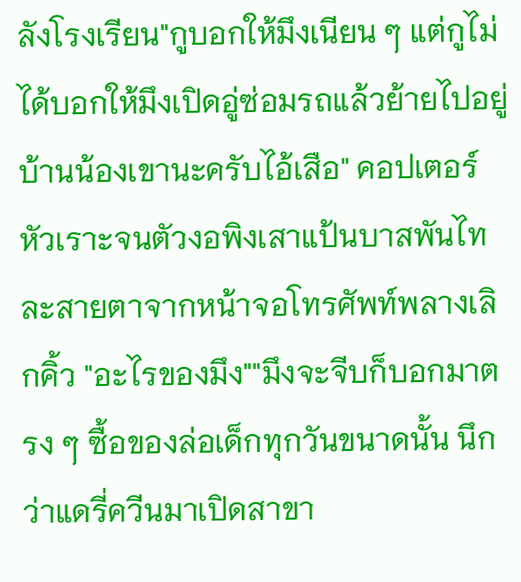ลังโรงเรียน"กูบอกให้มึงเนียน ๆ แต่กูไม่ได้บอกให้มึงเปิดอู่ซ่อมรถแล้วย้ายไปอยู่บ้านน้องเขานะครับไอ้เสือ" คอปเตอร์หัวเราะจนตัวงอพิงเสาแป้นบาสพันไทละสายตาจากหน้าจอโทรศัพท์พลางเลิกคิ้ว "อะไรของมึง""มึงจะจีบก็บอกมาตรง ๆ ซื้อของล่อเด็กทุกวันขนาดนั้น นึกว่าแดรี่ควีนมาเปิดสาขา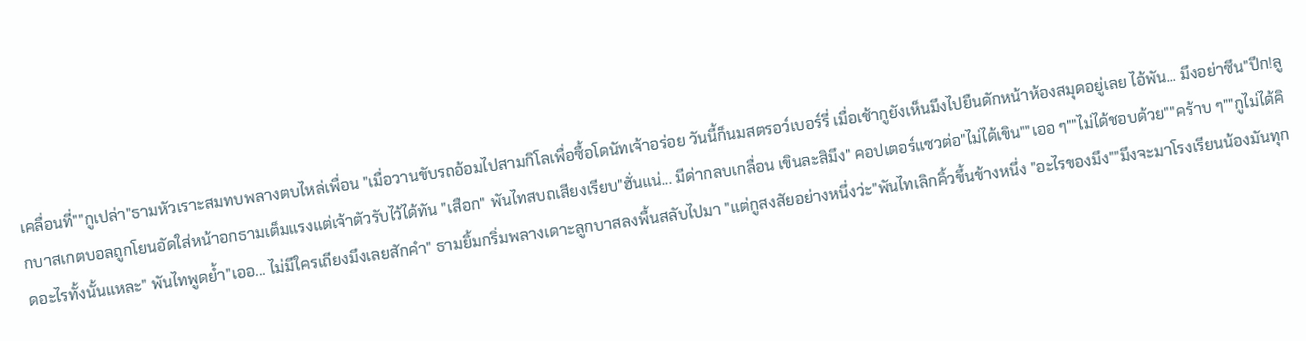เคลื่อนที่""กูเปล่า"ธามหัวเราะสมทบพลางตบไหล่เพื่อน "เมื่อวานขับรถอ้อมไปสามกิโลเพื่อซื้อโดนัทเจ้าอร่อย วันนี้ก็นมสตรอว์เบอร์รี่ เมื่อเช้ากูยังเห็นมึงไปยืนดักหน้าห้องสมุดอยู่เลย ไอ้พัน... มึงอย่าซึน"ปึก!ลูกบาสเกตบอลถูกโยนอัดใส่หน้าอกธามเต็มแรงแต่เจ้าตัวรับไว้ได้ทัน "เสือก" พันไทสบถเสียงเรียบ"ฮั่นแน่... มีด่ากลบเกลื่อน เขินละสิมึง" คอปเตอร์แซวต่อ"ไม่ได้เขิน""เออ ๆ""ไม่ได้ชอบด้วย""คร้าบ ๆ""กูไม่ได้คิดอะไรทั้งนั้นแหละ" พันไทพูดย้ำ"เออ... ไม่มีใครเถียงมึงเลยสักคำ" ธามยิ้มกริ่มพลางเดาะลูกบาสลงพื้นสลับไปมา "แต่กูสงสัยอย่างหนึ่งว่ะ"พันไทเลิกคิ้วขึ้นข้างหนึ่ง "อะไรของมึง""มึงจะมาโรงเรียนน้องมันทุก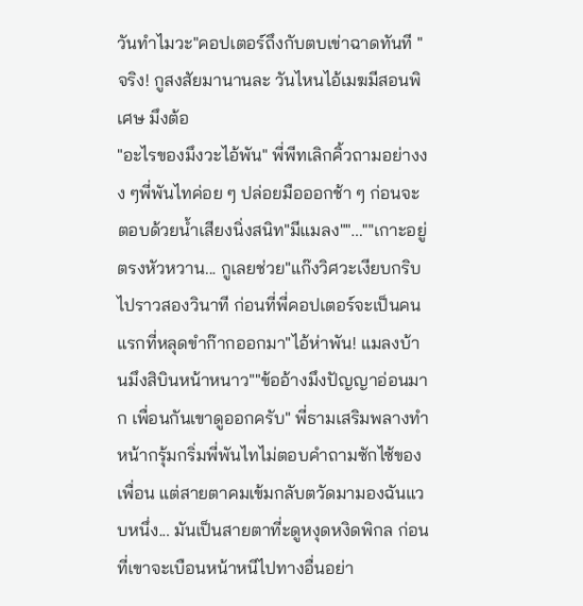วันทำไมวะ"คอปเตอร์ถึงกับตบเข่าฉาดทันที "จริง! กูสงสัยมานานละ วันไหนไอ้เมฆมีสอนพิเศษ มึงต้อ
"อะไรของมึงวะไอ้พัน" พี่พีทเลิกคิ้วถามอย่างงง ๆพี่พันไทค่อย ๆ ปล่อยมือออกช้า ๆ ก่อนจะตอบด้วยน้ำเสียงนิ่งสนิท"มีแมลง""...""เกาะอยู่ตรงหัวหวาน... กูเลยช่วย"แก๊งวิศวะเงียบกริบไปราวสองวินาที ก่อนที่พี่คอปเตอร์จะเป็นคนแรกที่หลุดขำก๊ากออกมา"ไอ้ห่าพัน! แมลงบ้านมึงสิบินหน้าหนาว""ข้ออ้างมึงปัญญาอ่อนมาก เพื่อนกันเขาดูออกครับ" พี่ธามเสริมพลางทำหน้ากรุ้มกริ่มพี่พันไทไม่ตอบคำถามซักไซ้ของเพื่อน แต่สายตาคมเข้มกลับตวัดมามองฉันแวบหนึ่ง... มันเป็นสายตาที่ะดูหงุดหงิดพิกล ก่อนที่เขาจะเบือนหน้าหนีไปทางอื่นอย่า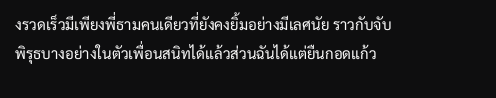งรวดเร็วมีเพียงพี่ธามคนเดียวที่ยังคงยิ้มอย่างมีเลศนัย ราวกับจับพิรุธบางอย่างในตัวเพื่อนสนิทได้แล้วส่วนฉันได้แต่ยืนกอดแก้ว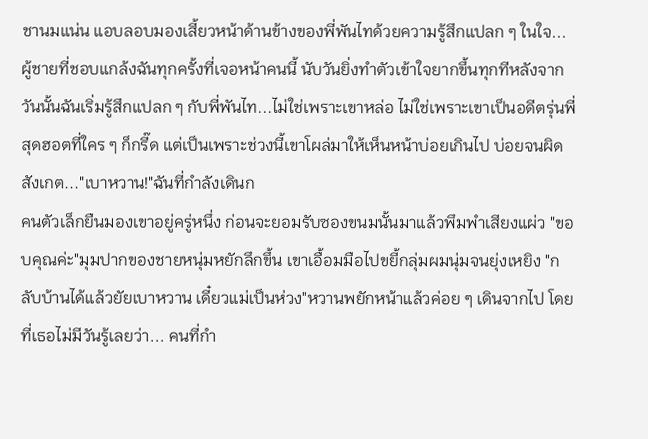ชานมแน่น แอบลอบมองเสี้ยวหน้าด้านข้างของพี่พันไทด้วยความรู้สึกแปลก ๆ ในใจ... ผู้ชายที่ชอบแกล้งฉันทุกครั้งที่เจอหน้าคนนี้ นับวันยิ่งทำตัวเข้าใจยากขึ้นทุกทีหลังจากวันนั้นฉันเริ่มรู้สึกแปลก ๆ กับพี่พันไท...ไม่ใช่เพราะเขาหล่อ ไม่ใช่เพราะเขาเป็นอดีตรุ่นพี่สุดฮอตที่ใคร ๆ ก็กรี๊ด แต่เป็นเพราะช่วงนี้เขาโผล่มาให้เห็นหน้าบ่อยเกินไป บ่อยจนผิดสังเกต..."เบาหวาน!"ฉันที่กำลังเดินก
คนตัวเล็กยืนมองเขาอยู่ครู่หนึ่ง ก่อนจะยอมรับซองขนมนั้นมาแล้วพึมพำเสียงแผ่ว "ขอบคุณค่ะ"มุมปากของชายหนุ่มหยักลึกขึ้น เขาเอื้อมมือไปขยี้กลุ่มผมนุ่มจนยุ่งเหยิง "กลับบ้านได้แล้วยัยเบาหวาน เดี๋ยวแม่เป็นห่วง"หวานพยักหน้าแล้วค่อย ๆ เดินจากไป โดยที่เธอไม่มีวันรู้เลยว่า... คนที่กำ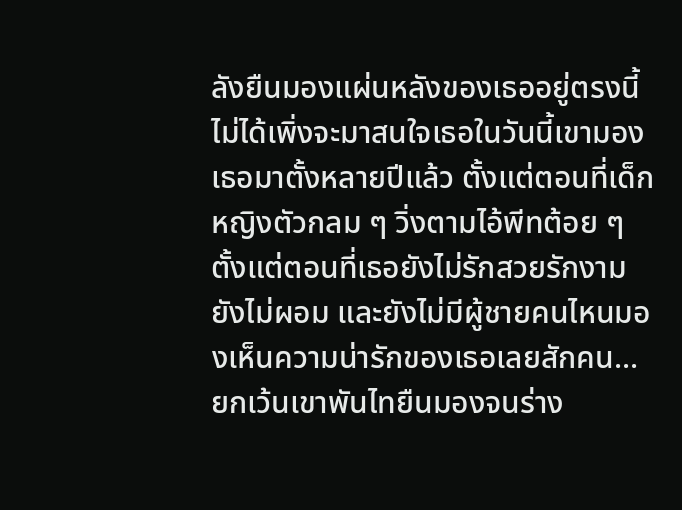ลังยืนมองแผ่นหลังของเธออยู่ตรงนี้ ไม่ได้เพิ่งจะมาสนใจเธอในวันนี้เขามองเธอมาตั้งหลายปีแล้ว ตั้งแต่ตอนที่เด็กหญิงตัวกลม ๆ วิ่งตามไอ้พีทต้อย ๆ ตั้งแต่ตอนที่เธอยังไม่รักสวยรักงาม ยังไม่ผอม และยังไม่มีผู้ชายคนไหนมองเห็นความน่ารักของเธอเลยสักคน... ยกเว้นเขาพันไทยืนมองจนร่าง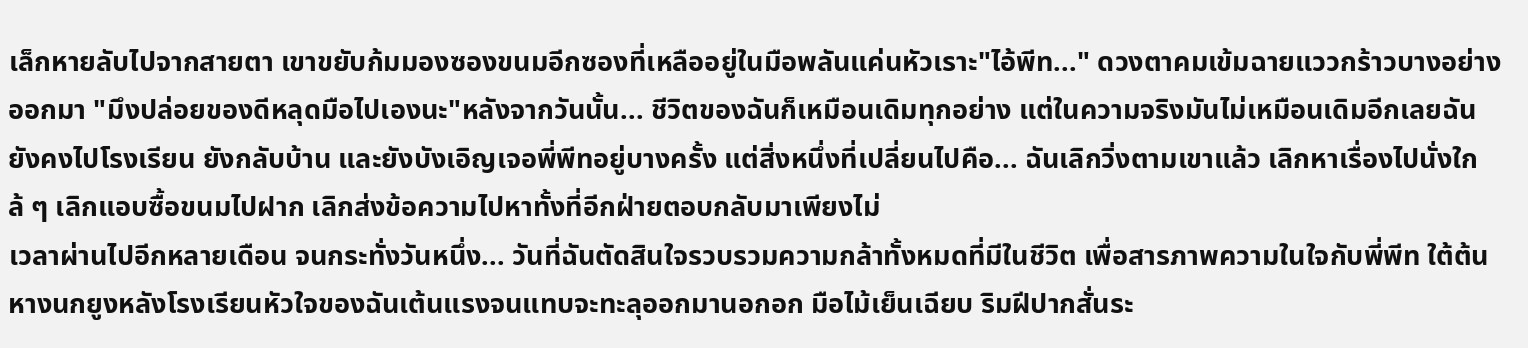เล็กหายลับไปจากสายตา เขาขยับก้มมองซองขนมอีกซองที่เหลืออยู่ในมือพลันแค่นหัวเราะ"ไอ้พีท..." ดวงตาคมเข้มฉายแววกร้าวบางอย่างออกมา "มึงปล่อยของดีหลุดมือไปเองนะ"หลังจากวันนั้น... ชีวิตของฉันก็เหมือนเดิมทุกอย่าง แต่ในความจริงมันไม่เหมือนเดิมอีกเลยฉันยังคงไปโรงเรียน ยังกลับบ้าน และยังบังเอิญเจอพี่พีทอยู่บางครั้ง แต่สิ่งหนึ่งที่เปลี่ยนไปคือ... ฉันเลิกวิ่งตามเขาแล้ว เลิกหาเรื่องไปนั่งใกล้ ๆ เลิกแอบซื้อขนมไปฝาก เลิกส่งข้อความไปหาทั้งที่อีกฝ่ายตอบกลับมาเพียงไม่
เวลาผ่านไปอีกหลายเดือน จนกระทั่งวันหนึ่ง... วันที่ฉันตัดสินใจรวบรวมความกล้าทั้งหมดที่มีในชีวิต เพื่อสารภาพความในใจกับพี่พีท ใต้ต้นหางนกยูงหลังโรงเรียนหัวใจของฉันเต้นแรงจนแทบจะทะลุออกมานอกอก มือไม้เย็นเฉียบ ริมฝีปากสั่นระ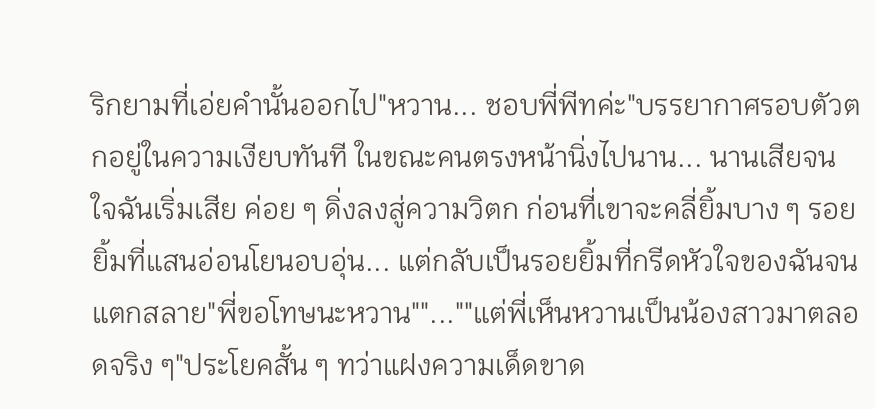ริกยามที่เอ่ยคำนั้นออกไป"หวาน... ชอบพี่พีทค่ะ"บรรยากาศรอบตัวตกอยู่ในความเงียบทันที ในขณะคนตรงหน้านิ่งไปนาน... นานเสียจนใจฉันเริ่มเสีย ค่อย ๆ ดิ่งลงสู่ความวิตก ก่อนที่เขาจะคลี่ยิ้มบาง ๆ รอยยิ้มที่แสนอ่อนโยนอบอุ่น... แต่กลับเป็นรอยยิ้มที่กรีดหัวใจของฉันจนแตกสลาย"พี่ขอโทษนะหวาน""...""แต่พี่เห็นหวานเป็นน้องสาวมาตลอดจริง ๆ"ประโยคสั้น ๆ ทว่าแฝงความเด็ดขาด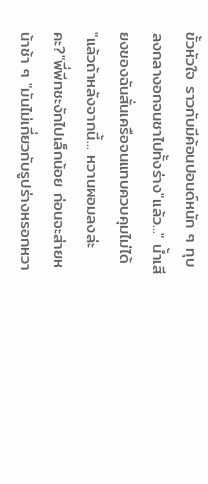ขั้วหัวใจ ราวกับมีค้อนปอนด์หนัก ๆ ทุบลงกลางอกจนชาไปทั้งร่าง"แล้ว..." น้ำเสียงของฉันสั่นเครือจนแทบควบคุมไม่ได้ "แล้วถ้าหลังจากนี้... หวานผอมลงล่ะคะ?"พี่พีทชะงักไปเล็กน้อย ก่อนจะส่ายหน้าช้า ๆ "มันไม่เกี่ยวกับรูปร่างหรอกหวา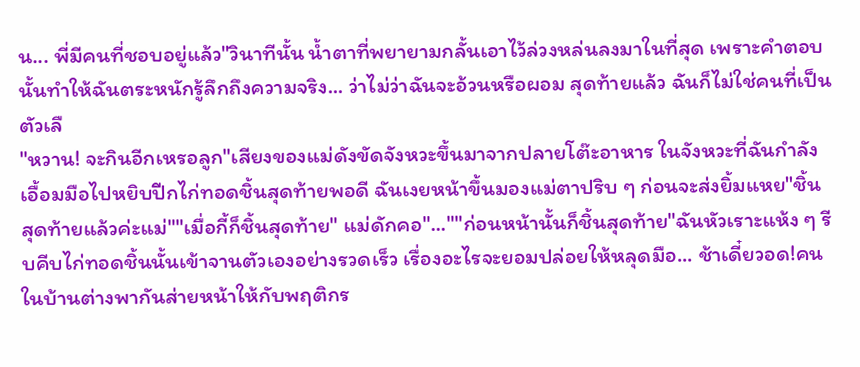น... พี่มีคนที่ชอบอยู่แล้ว"วินาทีนั้น น้ำตาที่พยายามกลั้นเอาไว้ล่วงหล่นลงมาในที่สุด เพราะคำตอบนั้นทำให้ฉันตระหนักรู้ลึกถึงความจริง... ว่าไม่ว่าฉันจะอ้วนหรือผอม สุดท้ายแล้ว ฉันก็ไม่ใช่คนที่เป็นตัวเลื
"หวาน! จะกินอีกเหรอลูก"เสียงของแม่ดังขัดจังหวะขึ้นมาจากปลายโต๊ะอาหาร ในจังหวะที่ฉันกำลังเอื้อมมือไปหยิบปีกไก่ทอดชิ้นสุดท้ายพอดี ฉันเงยหน้าขึ้นมองแม่ตาปริบ ๆ ก่อนจะส่งยิ้มแหย"ชิ้นสุดท้ายแล้วค่ะแม่""เมื่อกี้ก็ชิ้นสุดท้าย" แม่ดักคอ"...""ก่อนหน้านั้นก็ชิ้นสุดท้าย"ฉันหัวเราะแห้ง ๆ รีบคีบไก่ทอดชิ้นนั้นเข้าจานตัวเองอย่างรวดเร็ว เรื่องอะไรจะยอมปล่อยให้หลุดมือ... ช้าเดี๋ยวอด!คนในบ้านต่างพากันส่ายหน้าให้กับพฤติกร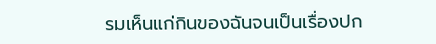รมเห็นแก่กินของฉันจนเป็นเรื่องปก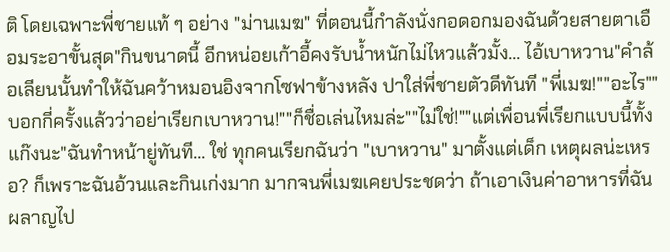ติ โดยเฉพาะพี่ชายแท้ ๆ อย่าง "ม่านเมฆ" ที่ตอนนี้กำลังนั่งกอดอกมองฉันด้วยสายตาเอือมระอาขั้นสุด"กินขนาดนี้ อีกหน่อยเก้าอี้คงรับน้ำหนักไม่ไหวแล้วมั้ง... ไอ้เบาหวาน"คำล้อเลียนนั้นทำให้ฉันคว้าหมอนอิงจากโซฟาข้างหลัง ปาใส่พี่ชายตัวดีทันที "พี่เมฆ!""อะไร""บอกกี่ครั้งแล้วว่าอย่าเรียกเบาหวาน!""ก็ชื่อเล่นไหมล่ะ""ไม่ใช่!""แต่เพื่อนพี่เรียกแบบนี้ทั้งแก๊งนะ"ฉันทำหน้ายู่ทันที... ใช่ ทุกคนเรียกฉันว่า "เบาหวาน" มาตั้งแต่เด็ก เหตุผลน่ะเหรอ? ก็เพราะฉันอ้วนและกินเก่งมาก มากจนพี่เมฆเคยประชดว่า ถ้าเอาเงินค่าอาหารที่ฉันผลาญไป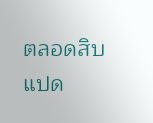ตลอดสิบแปด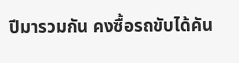ปีมารวมกัน คงซื้อรถขับได้คัน